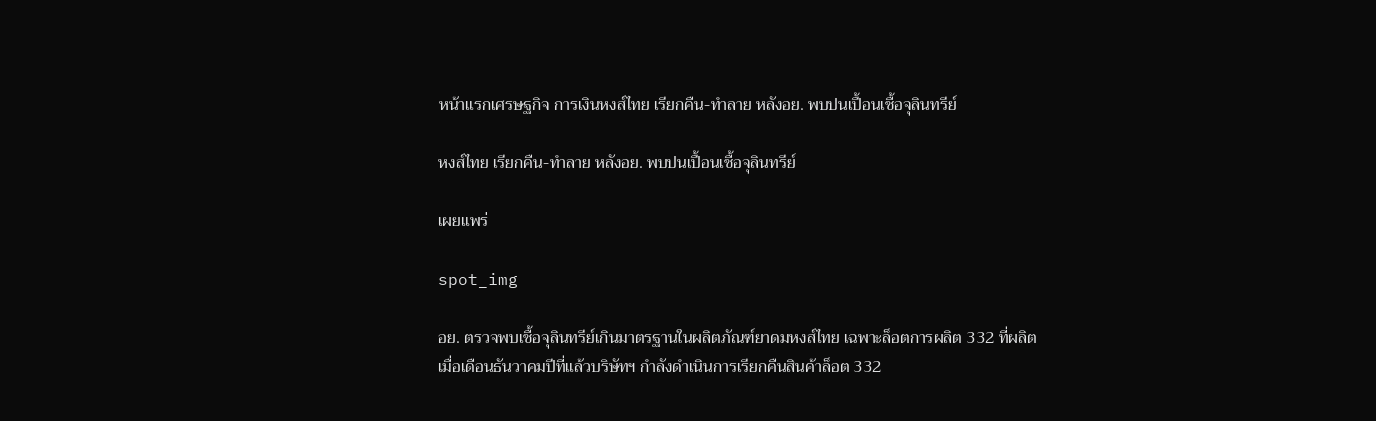หน้าแรกเศรษฐกิจ การเงินหงส์ไทย เรียกคืน-ทำลาย หลังอย. พบปนเปื้อนเชื้อจุลินทรีย์

หงส์ไทย เรียกคืน-ทำลาย หลังอย. พบปนเปื้อนเชื้อจุลินทรีย์

เผยแพร่

spot_img

อย. ตรวจพบเชื้อจุลินทรีย์เกินมาตรฐานในผลิตภัณฑ์ยาดมหงส์ไทย เฉพาะล็อตการผลิต 332 ที่ผลิตเมื่อเดือนธันวาคมปีที่แล้วบริษัทฯ กำลังดำเนินการเรียกคืนสินค้าล็อต 332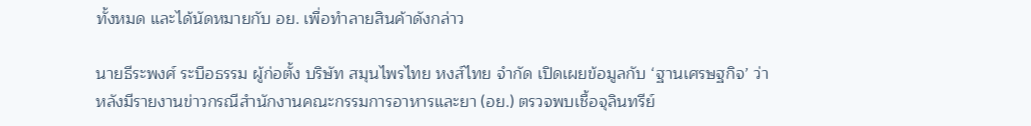ทั้งหมด และได้นัดหมายกับ อย. เพื่อทำลายสินค้าดังกล่าว

นายธีระพงศ์ ระบือธรรม ผู้ก่อตั้ง บริษัท สมุนไพรไทย หงส์ไทย จำกัด เปิดเผยข้อมูลกับ ‘ฐานเศรษฐกิจ’ ว่า หลังมีรายงานข่าวกรณีสำนักงานคณะกรรมการอาหารและยา (อย.) ตรวจพบเชื้อจุลินทรีย์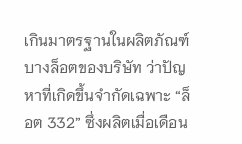เกินมาตรฐานในผลิตภัณฑ์บางล็อตของบริษัท ว่าปัญหาที่เกิดขึ้นจำกัดเฉพาะ “ล็อต 332” ซึ่งผลิตเมื่อเดือน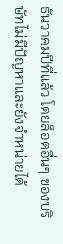ธันวาคมปีที่แล้ว โดยล็อตอื่นๆ ของบริษัทไม่มีปัญหาและยังจำหน่ายได้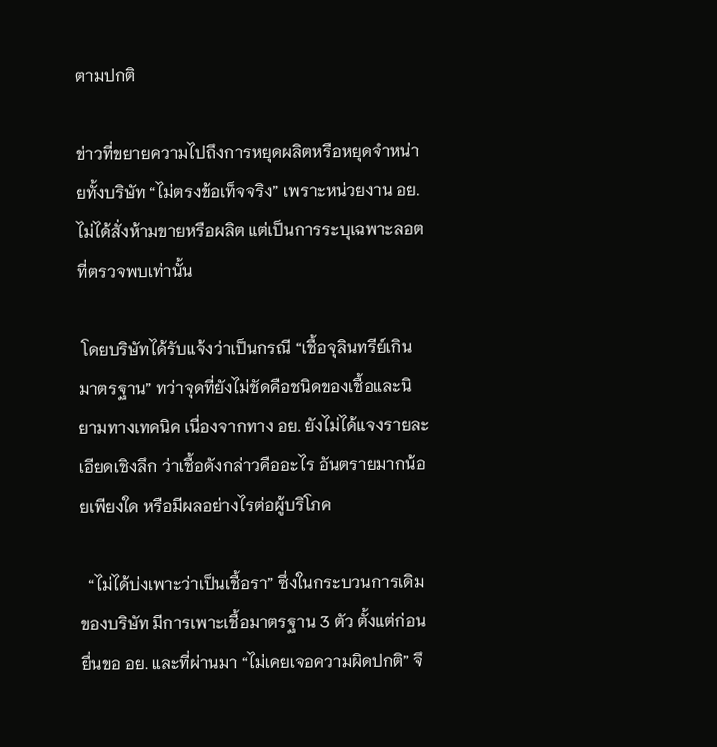ตามปกติ

ข่าวที่ขยายความไปถึงการหยุดผลิตหรือหยุดจำหน่ายทั้งบริษัท “ไม่ตรงข้อเท็จจริง” เพราะหน่วยงาน อย. ไม่ได้สั่งห้ามขายหรือผลิต แต่เป็นการระบุเฉพาะลอตที่ตรวจพบเท่านั้น

 โดยบริษัทได้รับแจ้งว่าเป็นกรณี “เชื้อจุลินทรีย์เกินมาตรฐาน” ทว่าจุดที่ยังไม่ชัดคือชนิดของเชื้อและนิยามทางเทคนิค เนื่องจากทาง อย. ยังไม่ได้แจงรายละเอียดเชิงลึก ว่าเชื้อดังกล่าวคืออะไร อันตรายมากน้อยเพียงใด หรือมีผลอย่างไรต่อผู้บริโภค

  “ไม่ได้บ่งเพาะว่าเป็นเชื้อรา” ซึ่งในกระบวนการเดิมของบริษัท มีการเพาะเชื้อมาตรฐาน 3 ตัว ตั้งแต่ก่อนยื่นขอ อย. และที่ผ่านมา “ไม่เคยเจอความผิดปกติ” จึ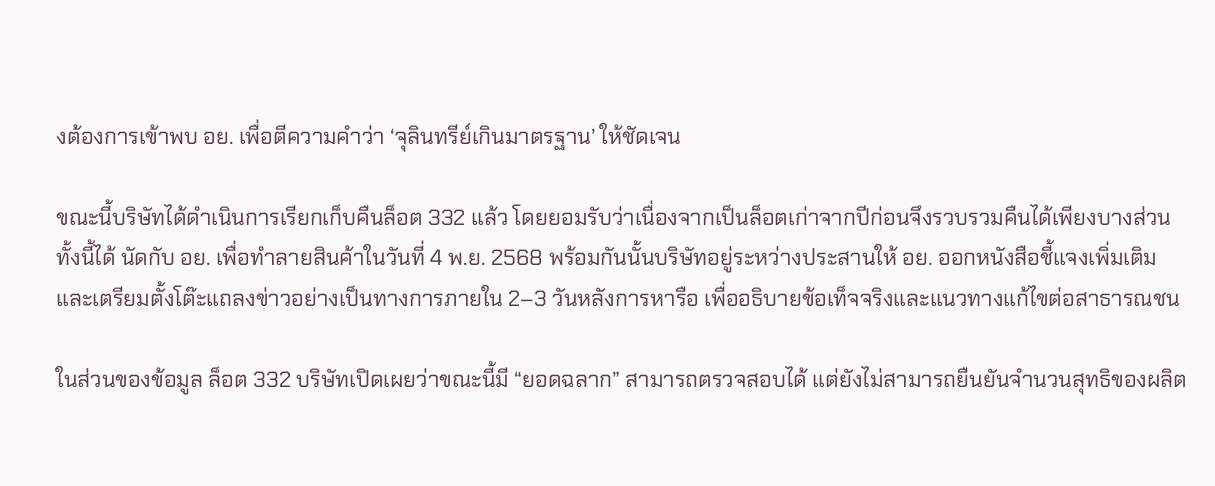งต้องการเข้าพบ อย. เพื่อตีความคำว่า ‘จุลินทรีย์เกินมาตรฐาน’ ให้ชัดเจน

ขณะนี้บริษัทได้ดำเนินการเรียกเก็บคืนล็อต 332 แล้ว โดยยอมรับว่าเนื่องจากเป็นล็อตเก่าจากปีก่อนจึงรวบรวมคืนได้เพียงบางส่วน ทั้งนี้ได้ นัดกับ อย. เพื่อทำลายสินค้าในวันที่ 4 พ.ย. 2568 พร้อมกันนั้นบริษัทอยู่ระหว่างประสานให้ อย. ออกหนังสือชี้แจงเพิ่มเติม และเตรียมตั้งโต๊ะแถลงข่าวอย่างเป็นทางการภายใน 2–3 วันหลังการหารือ เพื่ออธิบายข้อเท็จจริงและแนวทางแก้ไขต่อสาธารณชน

ในส่วนของข้อมูล ล็อต 332 บริษัทเปิดเผยว่าขณะนี้มี “ยอดฉลาก” สามารถตรวจสอบได้ แต่ยังไม่สามารถยืนยันจำนวนสุทธิของผลิต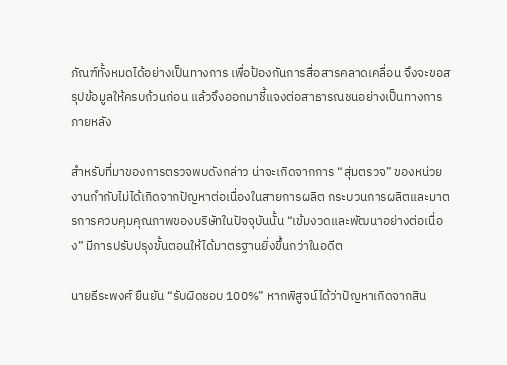ภัณฑ์ทั้งหมดได้อย่างเป็นทางการ เพื่อป้องกันการสื่อสารคลาดเคลื่อน จึงจะขอสรุปข้อมูลให้ครบถ้วนก่อน แล้วจึงออกมาชี้แจงต่อสาธารณชนอย่างเป็นทางการภายหลัง

สำหรับที่มาของการตรวจพบดังกล่าว น่าจะเกิดจากการ “สุ่มตรวจ” ของหน่วยงานกำกับไม่ได้เกิดจากปัญหาต่อเนื่องในสายการผลิต กระบวนการผลิตและมาตรการควบคุมคุณภาพของบริษัทในปัจจุบันนั้น “เข้มงวดและพัฒนาอย่างต่อเนื่อง” มีการปรับปรุงขั้นตอนให้ได้มาตรฐานยิ่งขึ้นกว่าในอดีต

นายธีระพงศ์ ยืนยัน “รับผิดชอบ 100%” หากพิสูจน์ได้ว่าปัญหาเกิดจากสิน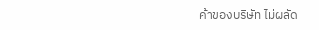ค้าของบริษัท ไม่ผลัด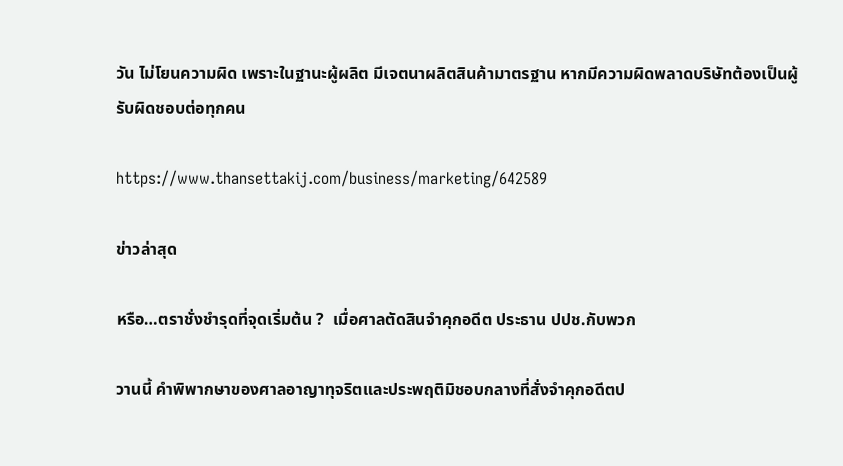วัน ไม่โยนความผิด เพราะในฐานะผู้ผลิต มีเจตนาผลิตสินค้ามาตรฐาน หากมีความผิดพลาดบริษัทต้องเป็นผู้รับผิดชอบต่อทุกคน

https://www.thansettakij.com/business/marketing/642589

ข่าวล่าสุด

หรือ…ตราชั่งชำรุดที่จุดเริ่มต้น ?  เมื่อศาลตัดสินจำคุกอดีต ประธาน ปปช.กับพวก

วานนี้ คำพิพากษาของศาลอาญาทุจริตและประพฤติมิชอบกลางที่สั่งจำคุกอดีตป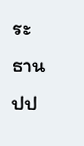ระธาน ปป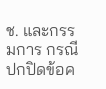ช. และกรรมการ กรณีปกปิดข้อค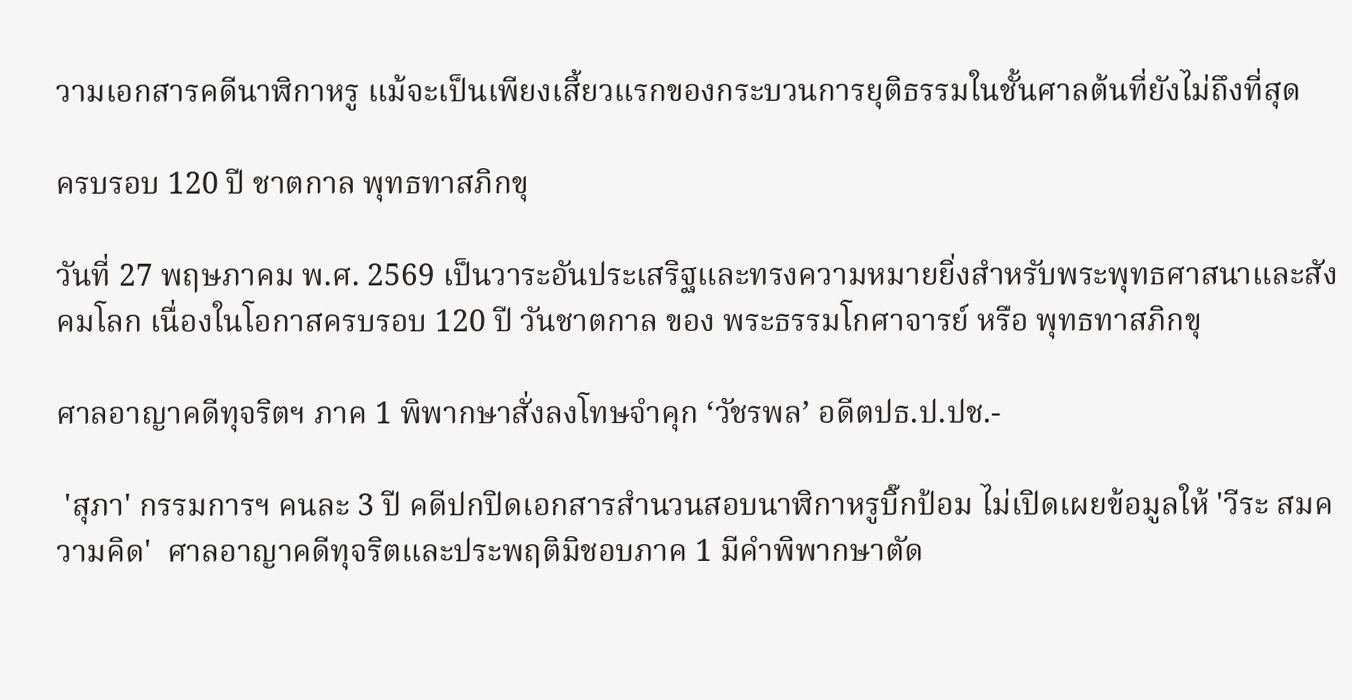วามเอกสารคดีนาฬิกาหรู แม้จะเป็นเพียงเสี้ยวแรกของกระบวนการยุติธรรมในชั้นศาลต้นที่ยังไม่ถึงที่สุด

ครบรอบ 120 ปี ชาตกาล พุทธทาสภิกขุ

วันที่ 27 พฤษภาคม พ.ศ. 2569 เป็นวาระอันประเสริฐและทรงความหมายยิ่งสำหรับพระพุทธศาสนาและสังคมโลก เนื่องในโอกาสครบรอบ 120 ปี วันชาตกาล ของ พระธรรมโกศาจารย์ หรือ พุทธทาสภิกขุ

ศาลอาญาคดีทุจริตฯ ภาค 1 พิพากษาสั่งลงโทษจำคุก ‘วัชรพล’ อดีตปธ.ป.ปช.-

 'สุภา' กรรมการฯ คนละ 3 ปี คดีปกปิดเอกสารสำนวนสอบนาฬิกาหรูบิ๊กป้อม ไม่เปิดเผยข้อมูลให้ 'วีระ สมความคิด'  ศาลอาญาคดีทุจริตและประพฤติมิชอบภาค 1 มีคำพิพากษาตัด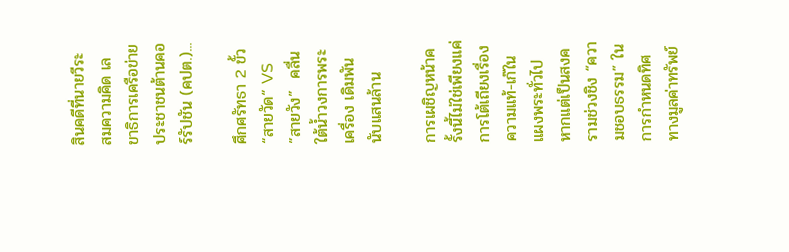สินคดีที่นายวีระ สมความคิด เลขาธิการเครือข่ายประชาชนต้านคอร์รัปชัน (คปต.)...

ศึกศรัทธา 2 ขั้ว “สายวัด“ VS   ”สายวัง”  คลื่นใต้น้ำวงการพระเครื่อง เดิมพันนับแสนล้าน

การเผชิญหน้าครั้งนี้ไม่ใช่เพียงแค่การโต้เถียงเรื่องความแท้-เก๊ในแผงพระทั่วไป หากแต่เป็นสงครามช่วงชิง “ความชอบธรรม” ในการกำหนดทิศทางมูลค่าทรัพย์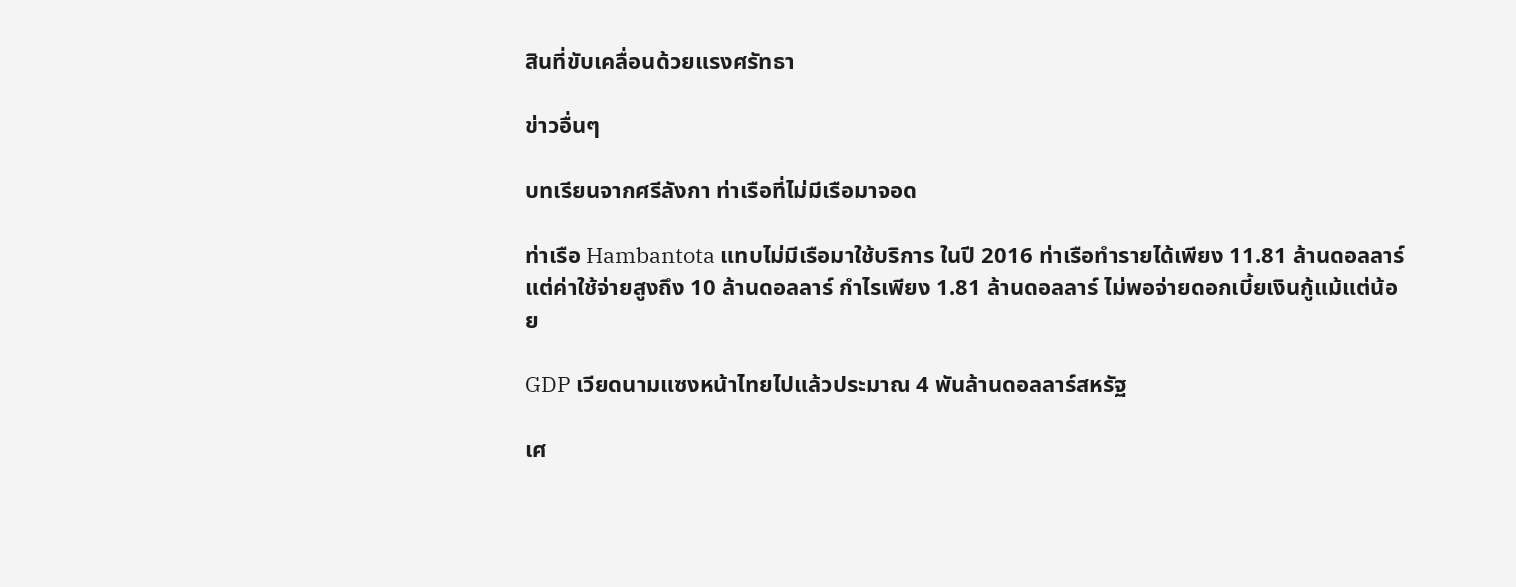สินที่ขับเคลื่อนด้วยแรงศรัทธา

ข่าวอื่นๆ

บทเรียนจากศรีลังกา ท่าเรือที่ไม่มีเรือมาจอด

ท่าเรือ Hambantota แทบไม่มีเรือมาใช้บริการ ในปี 2016 ท่าเรือทำรายได้เพียง 11.81 ล้านดอลลาร์ แต่ค่าใช้จ่ายสูงถึง 10 ล้านดอลลาร์ กำไรเพียง 1.81 ล้านดอลลาร์ ไม่พอจ่ายดอกเบี้ยเงินกู้แม้แต่น้อย

GDP เวียดนามแซงหน้าไทยไปแล้วประมาณ 4 พันล้านดอลลาร์สหรัฐ

เศ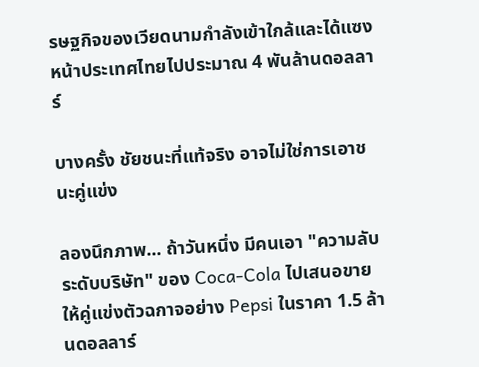รษฐกิจของเวียดนามกำลังเข้าใกล้และได้แซงหน้าประเทศไทยไปประมาณ 4 พันล้านดอลลาร์

บางครั้ง ชัยชนะที่แท้จริง อาจไม่ใช่การเอาชนะคู่แข่ง

ลองนึกภาพ... ถ้าวันหนึ่ง มีคนเอา "ความลับระดับบริษัท" ของ Coca-Cola ไปเสนอขายให้คู่แข่งตัวฉกาจอย่าง Pepsi ในราคา 1.5 ล้านดอลลาร์